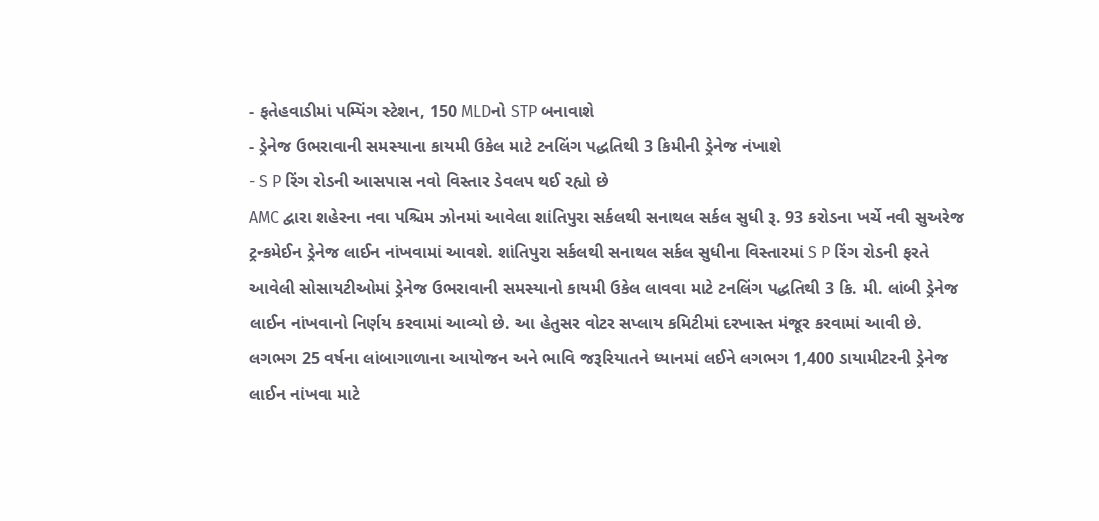- ફતેહવાડીમાં પમ્પિંગ સ્ટેશન, 150 MLDનો STP બનાવાશે
- ડ્રેનેજ ઉભરાવાની સમસ્યાના કાયમી ઉકેલ માટે ટનલિંગ પદ્ધતિથી 3 કિમીની ડ્રેનેજ નંખાશે
- S P રિંગ રોડની આસપાસ નવો વિસ્તાર ડેવલપ થઈ રહ્યો છે
AMC દ્વારા શહેરના નવા પશ્ચિમ ઝોનમાં આવેલા શાંતિપુરા સર્કલથી સનાથલ સર્કલ સુધી રૂ. 93 કરોડના ખર્ચે નવી સુઅરેજ ટ્રન્કમેઈન ડ્રેનેજ લાઈન નાંખવામાં આવશે. શાંતિપુરા સર્કલથી સનાથલ સર્કલ સુધીના વિસ્તારમાં S P રિંગ રોડની ફરતે આવેલી સોસાયટીઓમાં ડ્રેનેજ ઉભરાવાની સમસ્યાનો કાયમી ઉકેલ લાવવા માટે ટનલિંગ પદ્ધતિથી 3 કિ. મી. લાંબી ડ્રેનેજ લાઈન નાંખવાનો નિર્ણય કરવામાં આવ્યો છે. આ હેતુસર વોટર સપ્લાય કમિટીમાં દરખાસ્ત મંજૂર કરવામાં આવી છે. લગભગ 25 વર્ષના લાંબાગાળાના આયોજન અને ભાવિ જરૂરિયાતને ધ્યાનમાં લઈને લગભગ 1,400 ડાયામીટરની ડ્રેનેજ લાઈન નાંખવા માટે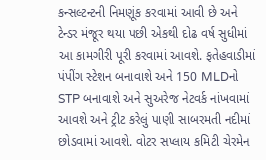કન્સલ્ટન્ટની નિમણૂંક કરવામાં આવી છે અને ટેન્ડર મંજૂર થયા પછી એકથી દોઢ વર્ષ સુધીમાં આ કામગીરી પૂરી કરવામાં આવશે. ફતેહવાડીમાં પંપીંગ સ્ટેશન બનાવાશે અને 150 MLDનો STP બનાવાશે અને સુઅરેજ નેટવર્ક નાંખવામાં આવશે અને ટ્રીટ કરેલું પાણી સાબરમતી નદીમાં છોડવામાં આવશે. વોટર સપ્લાય કમિટી ચેરમેન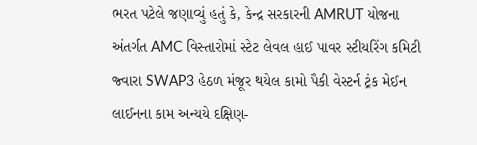ભરત પટેલે જણાવ્યું હતું કે, કેન્દ્ર સરકારની AMRUT યોજના અંતર્ગત AMC વિસ્તારોમાં સ્ટેટ લેવલ હાઈ પાવર સ્ટીયરિંગ કમિટી જ્વારા SWAP3 હેઠળ મંજૂર થયેલ કામો પૈકી વેસ્ટર્ન ટ્રંક મેઈન લાઈનના કામ અન્યયે દક્ષિણ-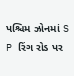પશ્ચિમ ઝોનમાં S P રિંગ રોડ પર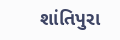શાંતિપુરા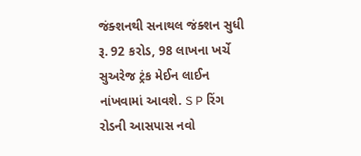જંક્શનથી સનાથલ જંક્શન સુધી રૂ. 92 કરોડ, 98 લાખના ખર્ચે સુઅરેજ ટ્રંક મેઈન લાઈન નાંખવામાં આવશે. S P રિંગ રોડની આસપાસ નવો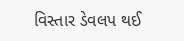વિસ્તાર ડેવલપ થઈ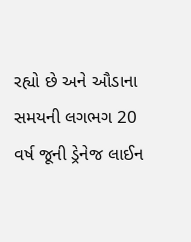રહ્યો છે અને ઔડાના સમયની લગભગ 20 વર્ષ જૂની ડ્રેનેજ લાઈન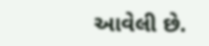આવેલી છે.